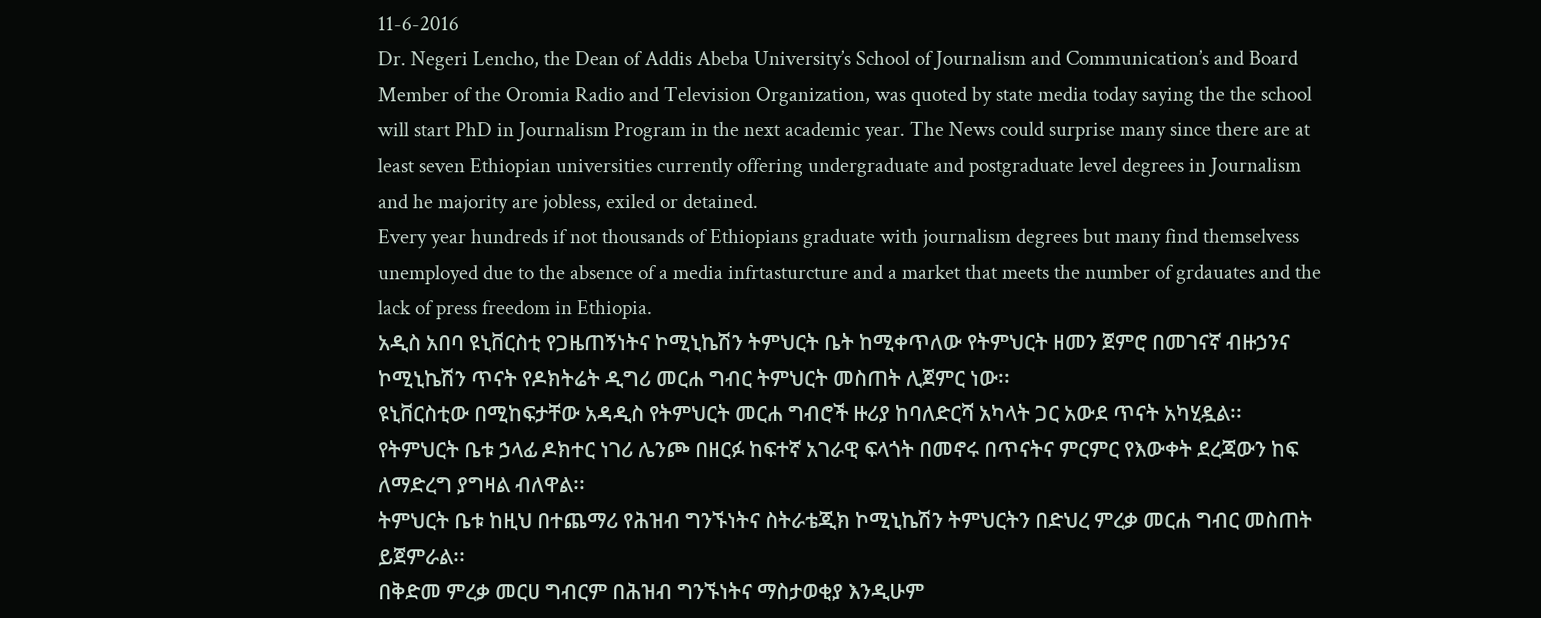11-6-2016
Dr. Negeri Lencho, the Dean of Addis Abeba University’s School of Journalism and Communication’s and Board Member of the Oromia Radio and Television Organization, was quoted by state media today saying the the school will start PhD in Journalism Program in the next academic year. The News could surprise many since there are at least seven Ethiopian universities currently offering undergraduate and postgraduate level degrees in Journalism and he majority are jobless, exiled or detained.
Every year hundreds if not thousands of Ethiopians graduate with journalism degrees but many find themselvess unemployed due to the absence of a media infrtasturcture and a market that meets the number of grdauates and the lack of press freedom in Ethiopia.
አዲስ አበባ ዩኒቨርስቲ የጋዜጠኝነትና ኮሚኒኬሽን ትምህርት ቤት ከሚቀጥለው የትምህርት ዘመን ጀምሮ በመገናኛ ብዙኃንና ኮሚኒኬሽን ጥናት የዶክትሬት ዲግሪ መርሐ ግብር ትምህርት መስጠት ሊጀምር ነው፡፡
ዩኒቨርስቲው በሚከፍታቸው አዳዲስ የትምህርት መርሐ ግብሮች ዙሪያ ከባለድርሻ አካላት ጋር አውደ ጥናት አካሂዷል፡፡
የትምህርት ቤቱ ኃላፊ ዶክተር ነገሪ ሌንጮ በዘርፉ ከፍተኛ አገራዊ ፍላጎት በመኖሩ በጥናትና ምርምር የእውቀት ደረጃውን ከፍ ለማድረግ ያግዛል ብለዋል፡፡
ትምህርት ቤቱ ከዚህ በተጨማሪ የሕዝብ ግንኙነትና ስትራቴጂክ ኮሚኒኬሽን ትምህርትን በድህረ ምረቃ መርሐ ግብር መስጠት ይጀምራል፡፡
በቅድመ ምረቃ መርሀ ግብርም በሕዝብ ግንኙነትና ማስታወቂያ እንዲሁም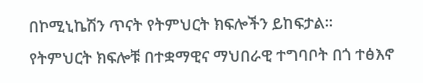በኮሚኒኬሽን ጥናት የትምህርት ክፍሎችን ይከፍታል፡፡
የትምህርት ክፍሎቹ በተቋማዊና ማህበራዊ ተግባቦት በጎ ተፅእኖ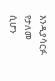እንዲያሳርፉ የታለመ ሲሆን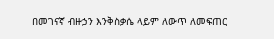በመገናኛ ብዙኃን እንቅስቃሴ ላይም ለውጥ ለመፍጠር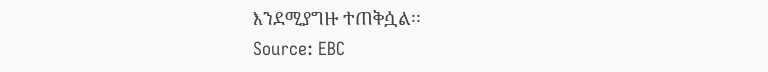እንደሚያግዙ ተጠቅሷል፡፡
Source: EBC